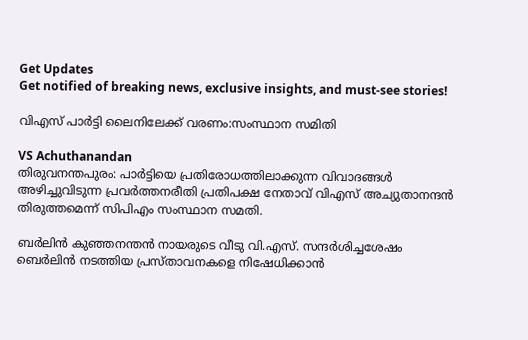Get Updates
Get notified of breaking news, exclusive insights, and must-see stories!

വിഎസ് പാര്‍ട്ടി ലൈനിലേക്ക് വരണം:സംസ്ഥാന സമിതി

VS Achuthanandan
തിരുവനന്തപുരം: പാര്‍ട്ടിയെ പ്രതിരോധത്തിലാക്കുന്ന വിവാദങ്ങള്‍ അഴിച്ചുവിടുന്ന പ്രവര്‍ത്തനരീതി പ്രതിപക്ഷ നേതാവ് വിഎസ് അച്യുതാനന്ദന്‍ തിരുത്തമെന്ന് സിപിഎം സംസ്ഥാന സമതി.

ബര്‍ലിന്‍ കുഞ്ഞനന്തന്‍ നായരുടെ വീടു വി.എസ്. സന്ദര്‍ശിച്ചശേഷം ബെര്‍ലിന്‍ നടത്തിയ പ്രസ്താവനകളെ നിഷേധിക്കാന്‍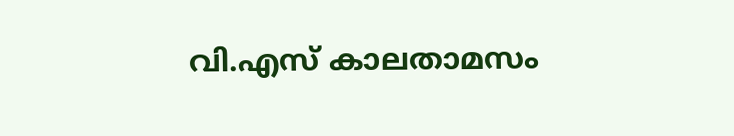വി.എസ് കാലതാമസം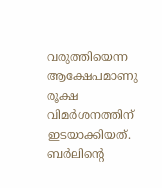വരുത്തിയെന്ന ആക്ഷേപമാണു രൂക്ഷ വിമര്‍ശനത്തിന് ഇടയാക്കിയത്. ബര്‍ലിന്റെ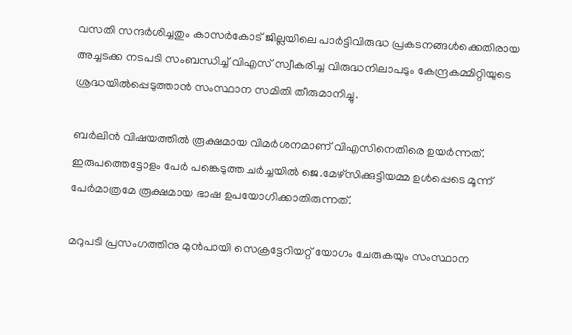വസതി സന്ദര്‍ശിച്ചതും കാസര്‍കോട് ജില്ലയിലെ പാര്‍ട്ടിവിരുദ്ധ പ്രകടനങ്ങള്‍ക്കെതിരായ അച്ചടക്ക നടപടി സംബന്ധിച്ച് വിഎസ് സ്വീകരിച്ച വിരുദ്ധനിലാപടും കേന്ദ്രകമ്മിറ്റിയുടെ ശ്രദ്ധയില്‍പ്പെടുത്താന്‍ സംസ്ഥാന സമിതി തീരുമാനിച്ചു.

ബര്‍ലിന്‍ വിഷയത്തില്‍ രൂക്ഷമായ വിമര്‍ശനമാണ് വിഎസിനെതിരെ ഉയര്‍ന്നത്. ഇരുപത്തെട്ടോളം പേര്‍ പങ്കെടുത്ത ചര്‍ച്ചയില്‍ ജെ.മേഴ്‌സിക്കുട്ടിയമ്മ ഉള്‍പ്പെടെ മൂന്ന് പേര്‍മാത്രമേ രൂക്ഷമായ ഭാഷ ഉപയോഗിക്കാതിരുന്നത്.

മറുപടി പ്രസംഗത്തിനു മുന്‍പായി സെക്രട്ടേറിയറ്റ് യോഗം ചേരുകയും സംസ്ഥാന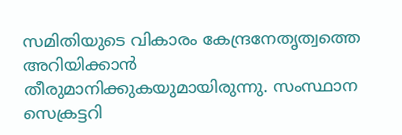സമിതിയുടെ വികാരം കേന്ദ്രനേതൃത്വത്തെ അറിയിക്കാന്‍ തീരുമാനിക്കുകയുമായിരുന്നു. സംസ്ഥാന സെക്രട്ടറി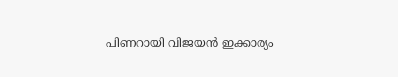പിണറായി വിജയന്‍ ഇക്കാര്യം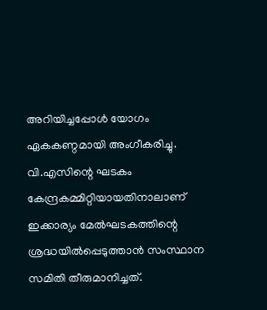അറിയിച്ചപ്പോള്‍ യോഗം ഏകകണ്ഠമായി അംഗീകരിച്ചു. വി.എസിന്റെ ഘടകം കേന്ദ്രകമ്മിറ്റിയായതിനാലാണ് ഇക്കാര്യം മേല്‍ഘടകത്തിന്റെ ശ്രദ്ധയില്‍പ്പെടുത്താന്‍ സംസ്ഥാന സമിതി തീരുമാനിച്ചത്.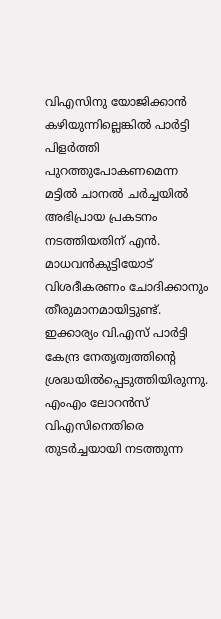വിഎസിനു യോജിക്കാന്‍ കഴിയുന്നില്ലെങ്കില്‍ പാര്‍ട്ടി പിളര്‍ത്തി പുറത്തുപോകണമെന്ന മട്ടില്‍ ചാനല്‍ ചര്‍ച്ചയില്‍ അഭിപ്രായ പ്രകടനം നടത്തിയതിന് എന്‍. മാധവന്‍കുട്ടിയോട് വിശദീകരണം ചോദിക്കാനും തീരുമാനമായിട്ടുണ്ട്. ഇക്കാര്യം വി.എസ് പാര്‍ട്ടി കേന്ദ്ര നേതൃത്വത്തിന്റെ ശ്രദ്ധയില്‍പ്പെടുത്തിയിരുന്നു. എംഎം ലോറന്‍സ് വിഎസിനെതിരെ തുടര്‍ച്ചയായി നടത്തുന്ന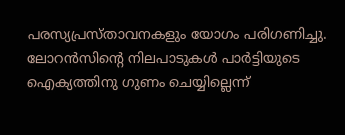പരസ്യപ്രസ്താവനകളും യോഗം പരിഗണിച്ചു. ലോറന്‍സിന്റെ നിലപാടുകള്‍ പാര്‍ട്ടിയുടെ ഐക്യത്തിനു ഗുണം ചെയ്യില്ലെന്ന്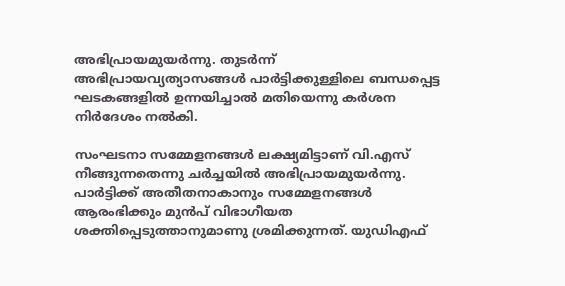അഭിപ്രായമുയര്‍ന്നു. തുടര്‍ന്ന് അഭിപ്രായവ്യത്യാസങ്ങള്‍ പാര്‍ട്ടിക്കുള്ളിലെ ബന്ധപ്പെട്ട ഘടകങ്ങളില്‍ ഉന്നയിച്ചാല്‍ മതിയെന്നു കര്‍ശന നിര്‍ദേശം നല്‍കി.

സംഘടനാ സമ്മേളനങ്ങള്‍ ലക്ഷ്യമിട്ടാണ് വി.എസ് നീങ്ങുന്നതെന്നു ചര്‍ച്ചയില്‍ അഭിപ്രായമുയര്‍ന്നു. പാര്‍ട്ടിക്ക് അതീതനാകാനും സമ്മേളനങ്ങള്‍ ആരംഭിക്കും മുന്‍പ് വിഭാഗീയത ശക്തിപ്പെടുത്താനുമാണു ശ്രമിക്കുന്നത്. യുഡിഎഫ്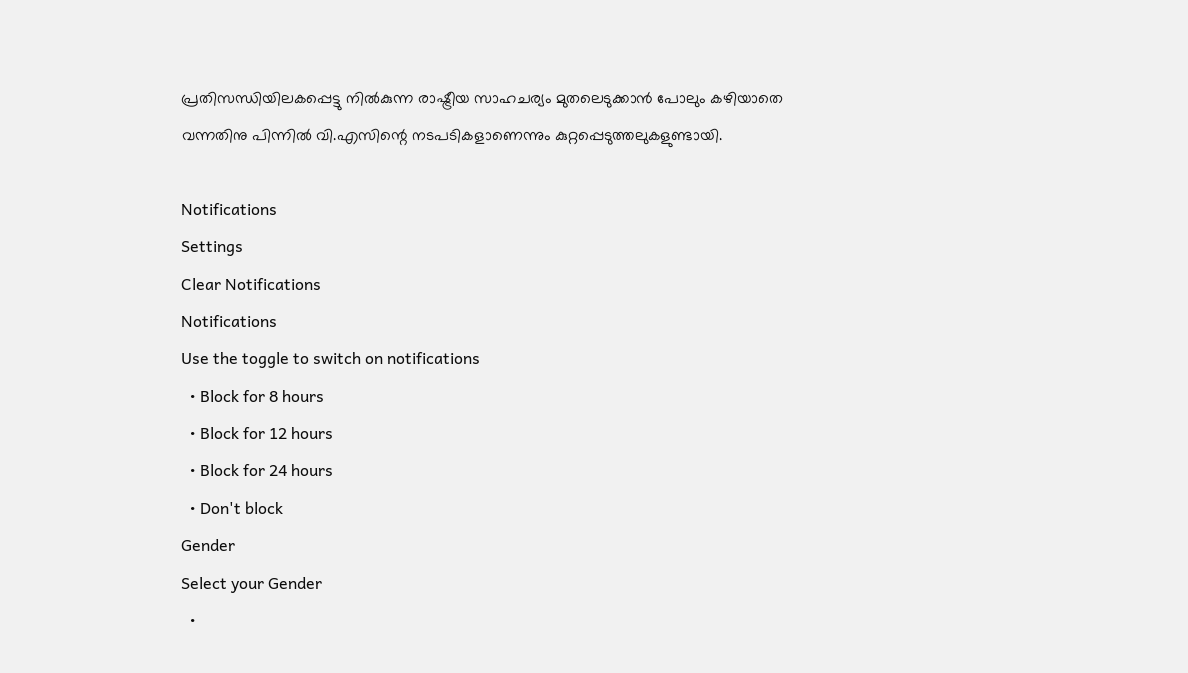പ്രതിസന്ധിയിലകപ്പെട്ടു നില്‍കുന്ന രാഷ്ട്രീയ സാഹചര്യം മുതലെടുക്കാന്‍ പോലും കഴിയാതെ വന്നതിനു പിന്നില്‍ വി.എസിന്റെ നടപടികളാണെന്നും കുറ്റപ്പെടുത്തലുകളുണ്ടായി.

Notifications
Settings
Clear Notifications
Notifications
Use the toggle to switch on notifications
  • Block for 8 hours
  • Block for 12 hours
  • Block for 24 hours
  • Don't block
Gender
Select your Gender
  •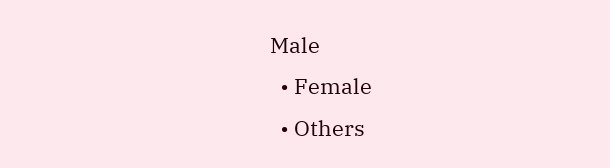Male
  • Female
  • Others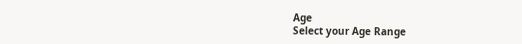Age
Select your Age Range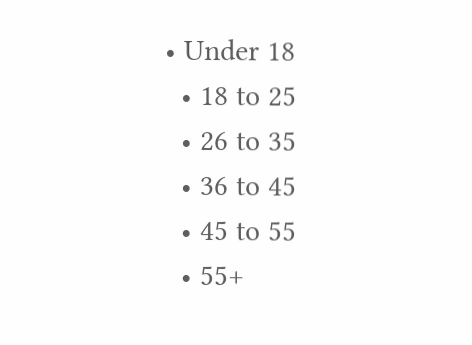• Under 18
  • 18 to 25
  • 26 to 35
  • 36 to 45
  • 45 to 55
  • 55+